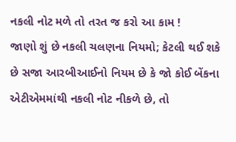નકલી નોટ મળે તો તરત જ કરો આ કામ !
જાણો શું છે નકલી ચલણના નિયમો; કેટલી થઈ શકે છે સજા આરબીઆઈનો નિયમ છે કે જો કોઈ બેંકના એટીએમમાંથી નકલી નોટ નીકળે છે, તો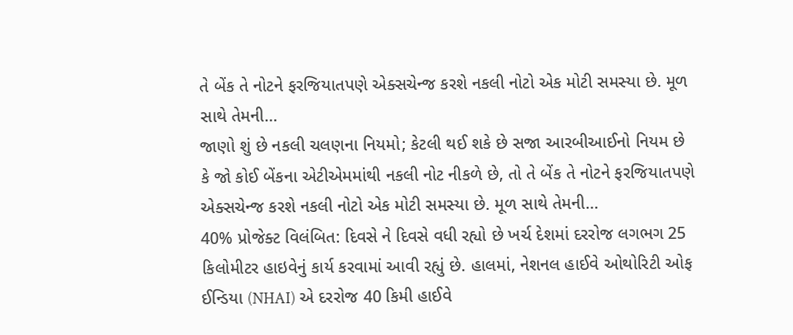તે બેંક તે નોટને ફરજિયાતપણે એક્સચેન્જ કરશે નકલી નોટો એક મોટી સમસ્યા છે. મૂળ સાથે તેમની…
જાણો શું છે નકલી ચલણના નિયમો; કેટલી થઈ શકે છે સજા આરબીઆઈનો નિયમ છે કે જો કોઈ બેંકના એટીએમમાંથી નકલી નોટ નીકળે છે, તો તે બેંક તે નોટને ફરજિયાતપણે એક્સચેન્જ કરશે નકલી નોટો એક મોટી સમસ્યા છે. મૂળ સાથે તેમની…
40% પ્રોજેક્ટ વિલંબિત: દિવસે ને દિવસે વધી રહ્યો છે ખર્ચ દેશમાં દરરોજ લગભગ 25 કિલોમીટર હાઇવેનું કાર્ય કરવામાં આવી રહ્યું છે. હાલમાં, નેશનલ હાઈવે ઓથોરિટી ઓફ ઈન્ડિયા (NHAI) એ દરરોજ 40 કિમી હાઈવે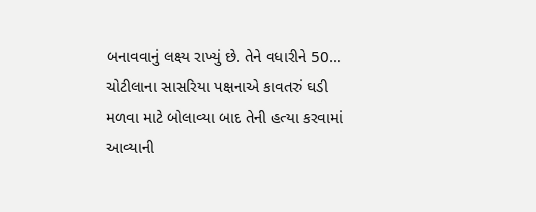બનાવવાનું લક્ષ્ય રાખ્યું છે. તેને વધારીને 50…
ચોટીલાના સાસરિયા પક્ષનાએ કાવતરું ઘડી મળવા માટે બોલાવ્યા બાદ તેની હત્યા કરવામાં આવ્યાની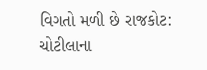વિગતો મળી છે રાજકોટ: ચોટીલાના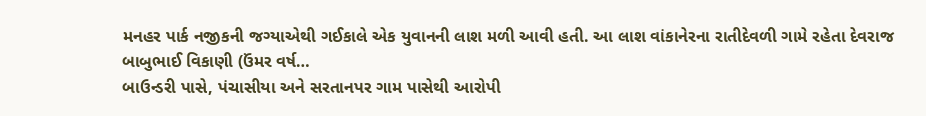મનહર પાર્ક નજીકની જગ્યાએથી ગઈકાલે એક યુવાનની લાશ મળી આવી હતી. આ લાશ વાંકાનેરના રાતીદેવળી ગામે રહેતા દેવરાજ બાબુભાઈ વિકાણી (ઉંમર વર્ષ…
બાઉન્ડરી પાસે, પંચાસીયા અને સરતાનપર ગામ પાસેથી આરોપી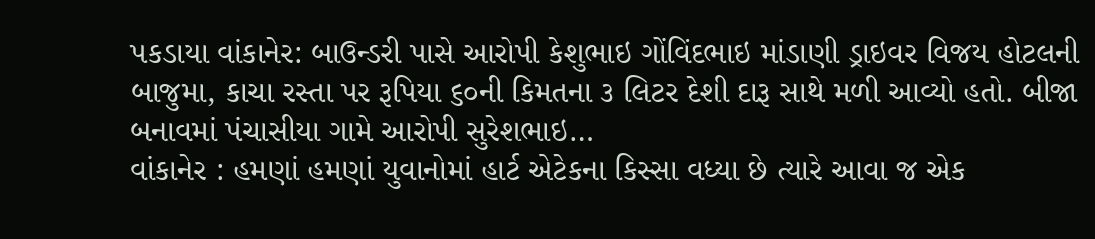પકડાયા વાંકાનેર: બાઉન્ડરી પાસે આરોપી કેશુભાઇ ગોંવિંદભાઇ માંડાણી ડ્રાઇવર વિજય હોટલની બાજુમા, કાચા રસ્તા પર રૂપિયા ૬૦ની કિમતના ૩ લિટર દેશી દારૂ સાથે મળી આવ્યો હતો. બીજા બનાવમાં પંચાસીયા ગામે આરોપી સુરેશભાઇ…
વાંકાનેર : હમણાં હમણાં યુવાનોમાં હાર્ટ એટેકના કિસ્સા વધ્યા છે ત્યારે આવા જ એક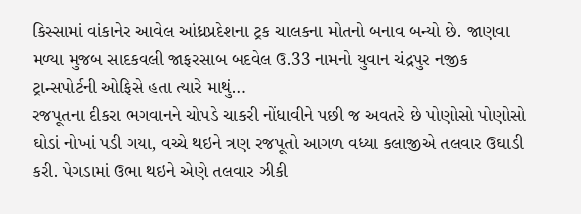કિસ્સામાં વાંકાનેર આવેલ આંધ્રપ્રદેશના ટ્રક ચાલકના મોતનો બનાવ બન્યો છે. જાણવા મળ્યા મુજબ સાદકવલી જાફરસાબ બદવેલ ઉ.33 નામનો યુવાન ચંદ્રપુર નજીક ટ્રાન્સપોર્ટની ઓફિસે હતા ત્યારે માથું…
રજપૂતના દીકરા ભગવાનને ચોપડે ચાકરી નોંધાવીને પછી જ અવતરે છે પોણોસો પોણોસો ઘોડાં નોખાં પડી ગયા, વચ્ચે થઇને ત્રણ રજપૂતો આગળ વધ્યા કલાજીએ તલવાર ઉઘાડી કરી. પેગડામાં ઉભા થઇને એણે તલવાર ઝીકી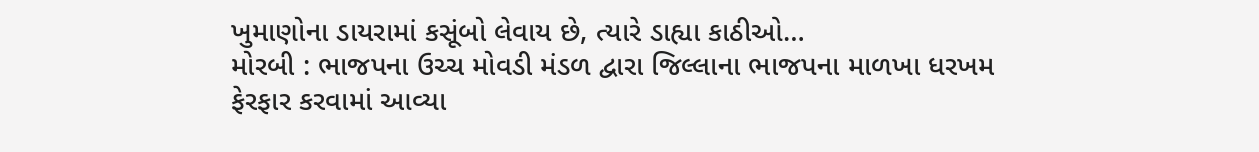ખુમાણોના ડાયરામાં કસૂંબો લેવાય છે, ત્યારે ડાહ્યા કાઠીઓ…
મોરબી : ભાજપના ઉચ્ચ મોવડી મંડળ દ્વારા જિલ્લાના ભાજપના માળખા ધરખમ ફેરફાર કરવામાં આવ્યા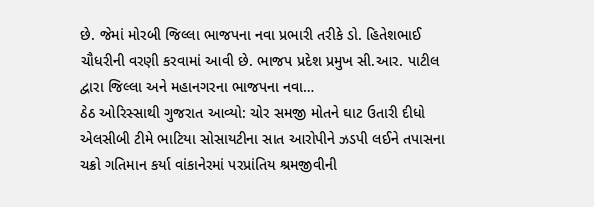છે. જેમાં મોરબી જિલ્લા ભાજપના નવા પ્રભારી તરીકે ડો. હિતેશભાઈ ચૌધરીની વરણી કરવામાં આવી છે. ભાજપ પ્રદેશ પ્રમુખ સી.આર. પાટીલ દ્વારા જિલ્લા અને મહાનગરના ભાજપના નવા…
ઠેઠ ઓરિસ્સાથી ગુજરાત આવ્યો: ચોર સમજી મોતને ઘાટ ઉતારી દીધો એલસીબી ટીમે ભાટિયા સોસાયટીના સાત આરોપીને ઝડપી લઈને તપાસના ચક્રો ગતિમાન કર્યા વાંકાનેરમાં પરપ્રાંતિય શ્રમજીવીની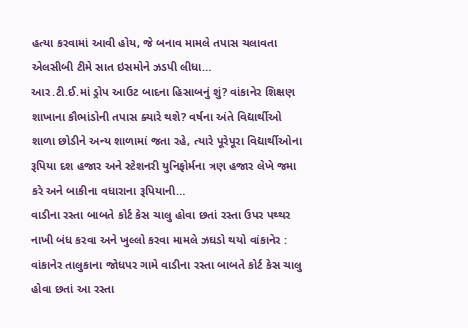હત્યા કરવામાં આવી હોય, જે બનાવ મામલે તપાસ ચલાવતા એલસીબી ટીમે સાત ઇસમોને ઝડપી લીધા…
આર.ટી.ઈ.માં ડ્રોપ આઉટ બાદના હિસાબનું શું? વાંકાનેર શિક્ષણ શાખાના કૌભાંડોની તપાસ ક્યારે થશે? વર્ષના અંતે વિદ્યાર્થીઓ શાળા છોડીને અન્ય શાળામાં જતા રહે, ત્યારે પૂરેપૂરા વિદ્યાર્થીઓના રૂપિયા દશ હજાર અને સ્ટેશનરી યુનિફોર્મના ત્રણ હજાર લેખે જમા કરે અને બાકીના વધારાના રૂપિયાની…
વાડીના રસ્તા બાબતે કોર્ટ કેસ ચાલુ હોવા છતાં રસ્તા ઉપર પથ્થર નાખી બંધ કરવા અને ખુલ્લો કરવા મામલે ઝઘડો થયો વાંકાનેર : વાંકાનેર તાલુકાના જોધપર ગામે વાડીના રસ્તા બાબતે કોર્ટ કેસ ચાલુ હોવા છતાં આ રસ્તા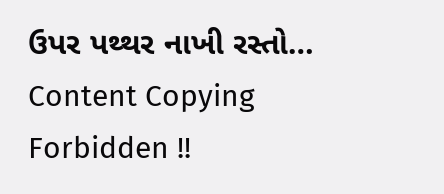ઉપર પથ્થર નાખી રસ્તો…
Content Copying Forbidden !!